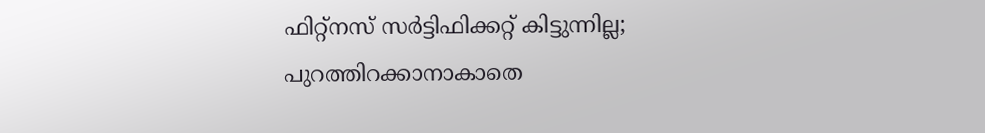ഫിറ്റ്നസ് സർട്ടിഫിക്കറ്റ് കിട്ടുന്നില്ല; പുറത്തിറക്കാനാകാതെ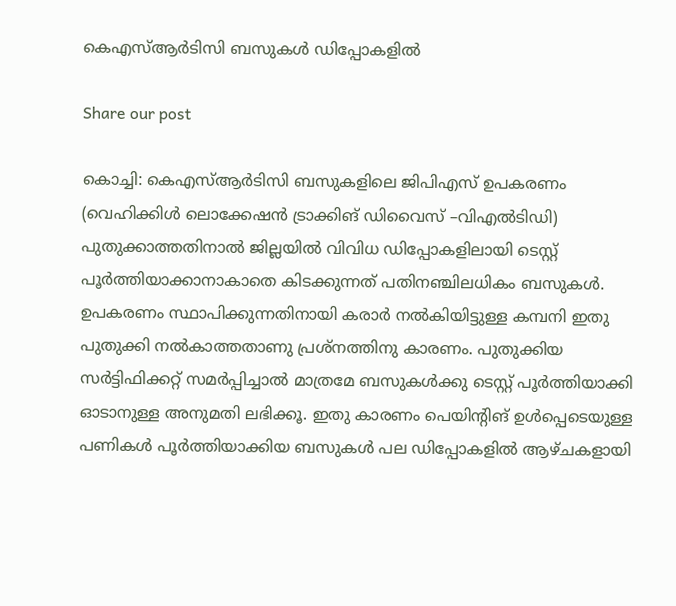കെഎസ്ആർടിസി ബസുകൾ ഡിപ്പോകളിൽ

Share our post

കൊച്ചി: കെഎസ്ആർടിസി ബസുകളിലെ ജിപിഎസ് ഉപകരണം (വെഹിക്കിൾ ലൊക്കേഷൻ ട്രാക്കിങ് ഡിവൈസ് –വിഎൽടിഡി) പുതുക്കാത്തതിനാൽ ജില്ലയിൽ വിവിധ ഡിപ്പോകളിലായി ടെസ്റ്റ് പൂർത്തിയാക്കാനാകാതെ കിടക്കുന്നത് പതിനഞ്ചിലധികം ബസുകൾ. ഉപകരണം സ്ഥാപിക്കുന്നതിനായി കരാർ നൽകിയിട്ടുള്ള കമ്പനി ഇതു പുതുക്കി നൽകാത്തതാണു പ്രശ്നത്തിനു കാരണം. പുതുക്കിയ സർട്ടിഫിക്കറ്റ് സമർപ്പിച്ചാൽ മാത്രമേ ബസുകൾക്കു ടെസ്റ്റ് പൂർത്തിയാക്കി ഓടാനുള്ള അനുമതി ലഭിക്കൂ. ഇതു കാരണം പെയിന്റിങ് ഉൾപ്പെടെയുള്ള പണികൾ പൂർത്തിയാക്കിയ ബസുകൾ പല ഡിപ്പോകളിൽ ആഴ്ചകളായി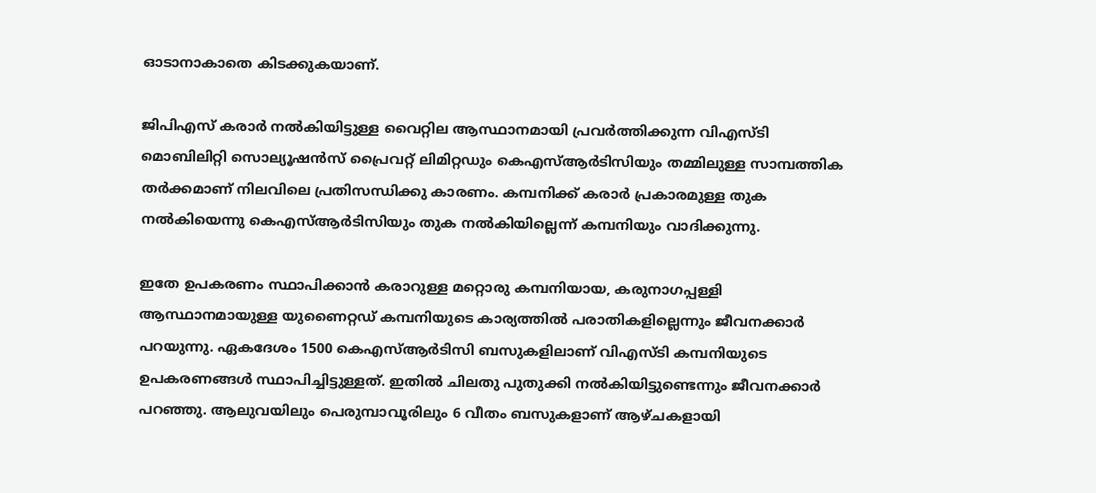ഓടാനാകാതെ കിടക്കുകയാണ്.

ജിപിഎസ് കരാർ നൽകിയിട്ടുള്ള വൈറ്റില ആസ്ഥാനമായി പ്രവർത്തിക്കുന്ന വിഎസ്ടി മൊബിലിറ്റി സൊല്യൂഷൻസ് പ്രൈവറ്റ് ലിമിറ്റഡും കെഎസ്ആർടിസിയും തമ്മിലുള്ള സാമ്പത്തിക തർക്കമാണ് നിലവിലെ പ്രതിസന്ധിക്കു കാരണം. കമ്പനിക്ക് കരാർ പ്രകാരമുള്ള തുക നൽകിയെന്നു കെഎസ്ആർടിസിയും തുക നൽകിയില്ലെന്ന് കമ്പനിയും വാദിക്കുന്നു.

ഇതേ ഉപകരണം സ്ഥാപിക്കാൻ കരാറുള്ള മറ്റൊരു കമ്പനിയായ, കരുനാഗപ്പള്ളി ആസ്ഥാനമായുള്ള യുണൈറ്റഡ് കമ്പനിയുടെ കാര്യത്തിൽ പരാതികളില്ലെന്നും ജീവനക്കാർ പറയുന്നു. ഏകദേശം 1500 കെഎസ്ആർടിസി ബസുകളിലാണ് വിഎസ്ടി കമ്പനിയുടെ ഉപകരണങ്ങൾ സ്ഥാപിച്ചിട്ടുള്ളത്. ഇതിൽ ചിലതു പുതുക്കി നൽകിയിട്ടുണ്ടെന്നും ജീവനക്കാർ പറഞ്ഞു. ആലുവയിലും പെരുമ്പാവൂരിലും 6 വീതം ബസുകളാണ് ആഴ്ചകളായി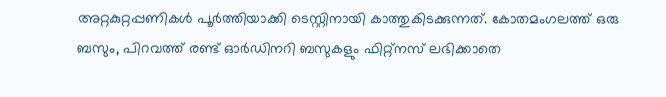അറ്റകുറ്റപ്പണികൾ പൂർത്തിയാക്കി ടെസ്റ്റിനായി കാത്തുകിടക്കുന്നത്. കോതമംഗലത്ത് ഒരു ബസും, പിറവത്ത് രണ്ട് ഓർഡിനറി ബസുകളും ഫിറ്റ്നസ് ലഭിക്കാതെ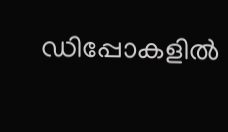ഡിപ്പോകളിൽ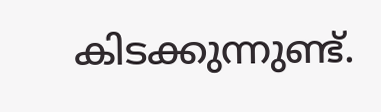കിടക്കുന്നുണ്ട്.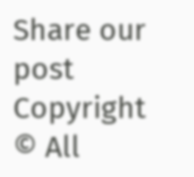Share our post
Copyright © All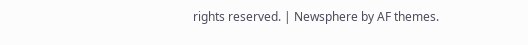rights reserved. | Newsphere by AF themes.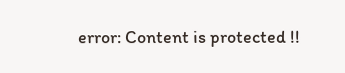error: Content is protected !!